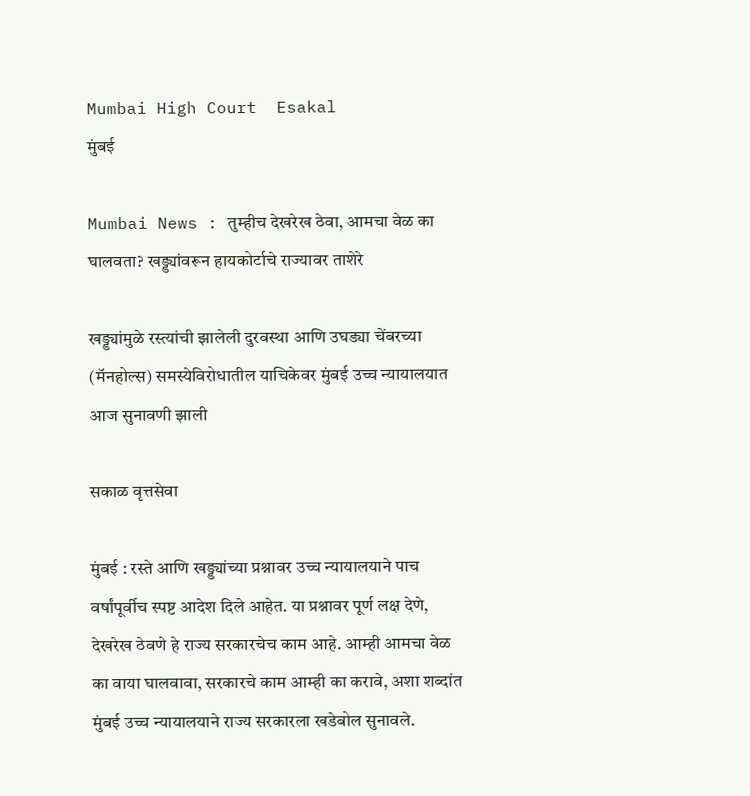Mumbai High Court  Esakal
मुंबई

Mumbai News : तुम्हीच देखरेख ठेवा, आमचा वेळ का घालवता? खड्ड्यांवरून हायकोर्टाचे राज्यावर ताशेरे

खड्ड्यांमुळे रस्त्यांची झालेली दुरवस्था आणि उघड्या चेंबरच्या (मॅनहोल्स) समस्येविरोधातील याचिकेवर मुंबई उच्च न्यायालयात आज सुनावणी झाली

सकाळ वृत्तसेवा

मुंबई : रस्ते आणि खड्ड्यांच्या प्रश्नावर उच्च न्यायालयाने पाच वर्षांपूर्वीच स्पष्ट आदेश दिले आहेत. या प्रश्नावर पूर्ण लक्ष देणे, देखरेख ठेवणे हे राज्य सरकारचेच काम आहे. आम्ही आमचा वेळ का वाया घालवावा, सरकारचे काम आम्ही का करावे, अशा शब्दांत मुंबई उच्च न्यायालयाने राज्य सरकारला खडेबोल सुनावले.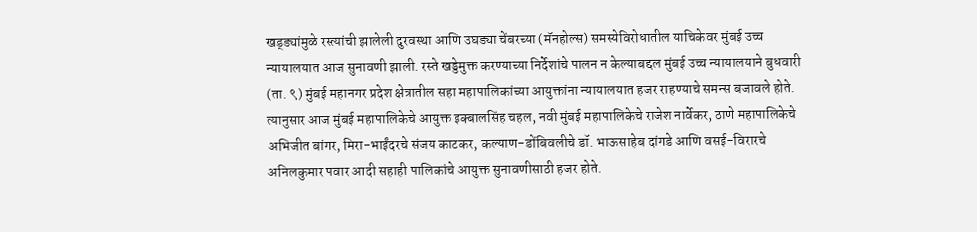खड्ड्यांमुळे रस्त्यांची झालेली दुरवस्था आणि उघड्या चेंबरच्या (मॅनहोल्स) समस्येविरोधातील याचिकेवर मुंबई उच्च न्यायालयात आज सुनावणी झाली. रस्ते खड्डेमुक्त करण्याच्या निर्देशांचे पालन न केल्याबद्दल मुंबई उच्च न्यायालयाने बुधवारी (ता. ९) मुंबई महानगर प्रदेश क्षेत्रातील सहा महापालिकांच्या आयुक्तांना न्यायालयात हजर राहण्याचे समन्स बजावले होते. त्यानुसार आज मुंबई महापालिकेचे आयुक्त इक्बालसिंह चहल, नवी मुंबई महापालिकेचे राजेश नार्वेकर, ठाणे महापालिकेचे अभिजीत बांगर, मिरा-भाईंदरचे संजय काटकर, कल्याण-डोंबिवलीचे डॉ. भाऊसाहेब दांगडे आणि वसई-विरारचे अनिलकुमार पवार आदी सहाही पालिकांचे आयुक्त सुनावणीसाठी हजर होते.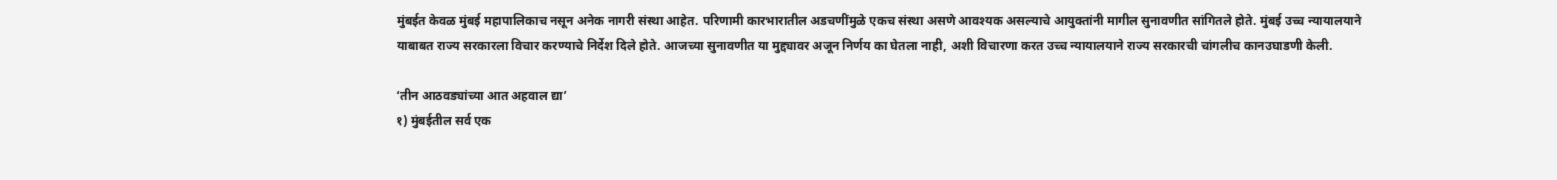मुंबईत केवळ मुंबई महापालिकाच नसून अनेक नागरी संस्था आहेत. परिणामी कारभारातील अडचणींमुळे एकच संस्था असणे आवश्यक असल्याचे आयुक्तांनी मागील सुनावणीत सांगितले होते. मुंबई उच्च न्यायालयाने याबाबत राज्य सरकारला विचार करण्याचे निर्देश दिले होते. आजच्या सुनावणीत या मुद्द्यावर अजून निर्णय का घेतला नाही, अशी विचारणा करत उच्च न्यायालयाने राज्य सरकारची चांगलीच कानउघाडणी केली.

‘तीन आठवड्यांच्या आत अहवाल द्या’
१) मुंबईतील सर्व एक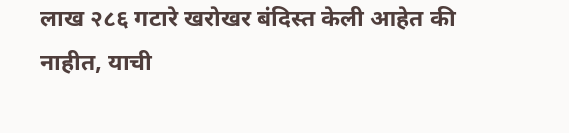लाख २८६ गटारे खरोखर बंदिस्त केली आहेत की नाहीत, याची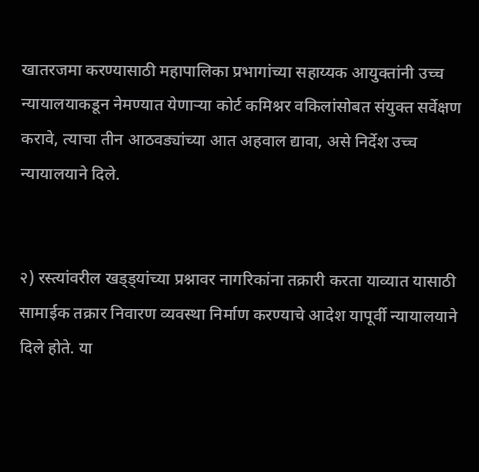खातरजमा करण्यासाठी महापालिका प्रभागांच्या सहाय्यक आयुक्तांनी उच्च न्यायालयाकडून नेमण्यात येणाऱ्या कोर्ट कमिश्नर वकिलांसोबत संयुक्त सर्वेक्षण करावे, त्याचा तीन आठवड्यांच्या आत अहवाल द्यावा, असे निर्देश उच्च न्यायालयाने दिले.


२) रस्त्यांवरील खड्ड्यांच्या प्रश्नावर नागरिकांना तक्रारी करता याव्यात यासाठी सामाईक तक्रार निवारण व्यवस्था निर्माण करण्याचे आदेश यापूर्वी न्यायालयाने दिले होते. या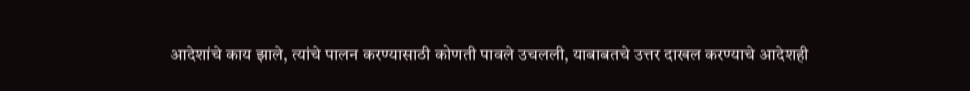आदेशांचे काय झाले, त्यांचे पालन करण्यासाठी कोणती पावले उचलली, याबाबतचे उत्तर दाखल करण्याचे आदेशही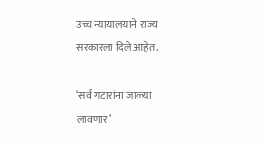उच्च न्यायालयाने राज्य सरकारला दिले आहेत.

‘सर्व गटारांना जाळ्या लावणार’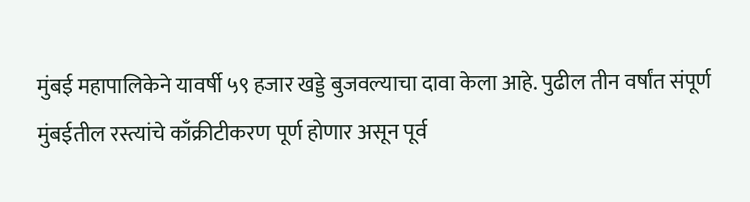मुंबई महापालिकेने यावर्षी ५९ हजार खड्डे बुजवल्याचा दावा केला आहे. पुढील तीन वर्षांत संपूर्ण मुंबईतील रस्त्यांचे काँक्रीटीकरण पूर्ण होणार असून पूर्व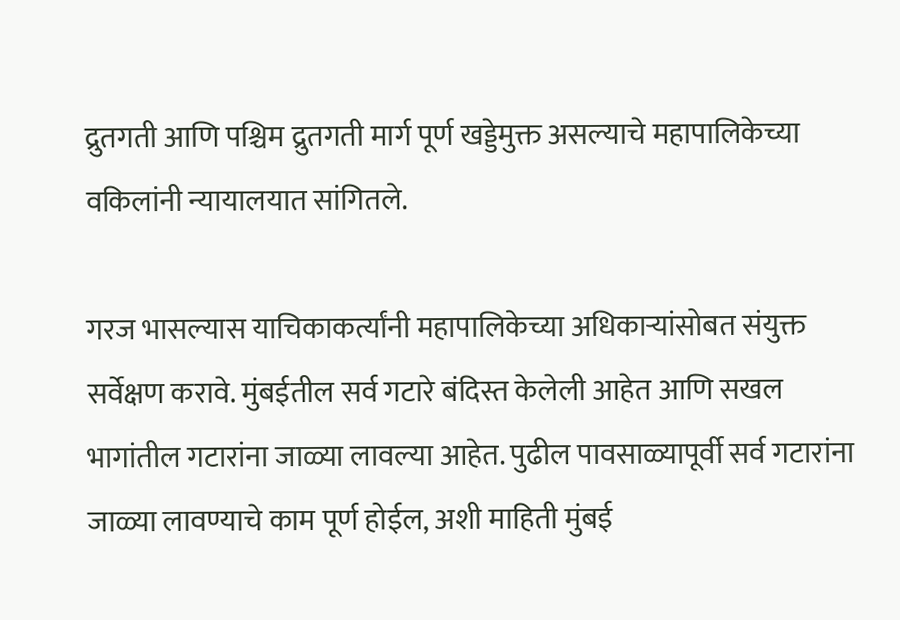द्रुतगती आणि पश्चिम द्रुतगती मार्ग पूर्ण खड्डेमुक्त असल्याचे महापालिकेच्या वकिलांनी न्यायालयात सांगितले.

गरज भासल्यास याचिकाकर्त्यांनी महापालिकेच्या अधिकाऱ्यांसोबत संयुक्त सर्वेक्षण करावे. मुंबईतील सर्व गटारे बंदिस्त केलेली आहेत आणि सखल भागांतील गटारांना जाळ्या लावल्या आहेत. पुढील पावसाळ्यापूर्वी सर्व गटारांना जाळ्या लावण्याचे काम पूर्ण होईल, अशी माहिती मुंबई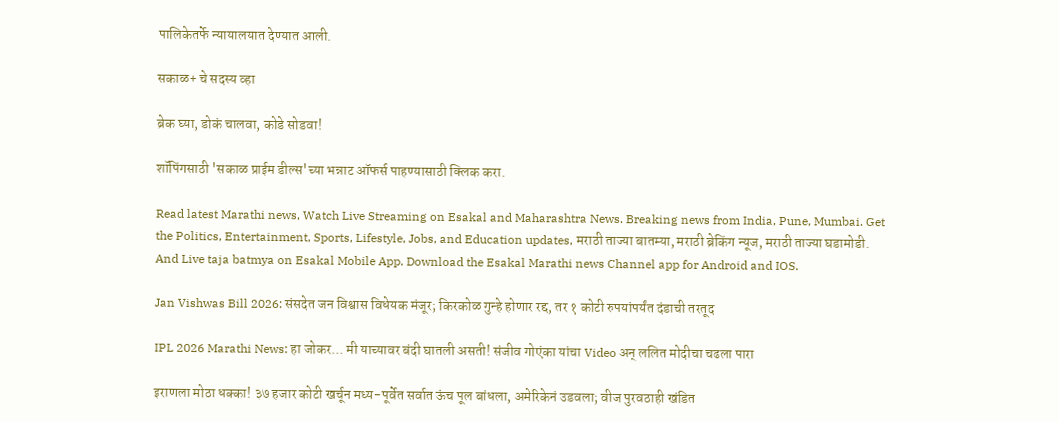पालिकेतर्फे न्यायालयात देण्यात आली.

सकाळ+ चे सदस्य व्हा

ब्रेक घ्या, डोकं चालवा, कोडे सोडवा!

शॉपिंगसाठी 'सकाळ प्राईम डील्स'च्या भन्नाट ऑफर्स पाहण्यासाठी क्लिक करा.

Read latest Marathi news, Watch Live Streaming on Esakal and Maharashtra News. Breaking news from India, Pune, Mumbai. Get the Politics, Entertainment, Sports, Lifestyle, Jobs, and Education updates, मराठी ताज्या बातम्या, मराठी ब्रेकिंग न्यूज, मराठी ताज्या घडामोडी. And Live taja batmya on Esakal Mobile App. Download the Esakal Marathi news Channel app for Android and IOS.

Jan Vishwas Bill 2026: संसदेत जन विश्वास विधेयक मंजूर; किरकोळ गुन्हे होणार रद्द, तर १ कोटी रुपयांपर्यंत दंडाची तरतूद

IPL 2026 Marathi News: हा जोकर... मी याच्यावर बंदी घातली असती! संजीव गोएंका यांचा Video अन् ललित मोदीचा चढला पारा

इराणला मोठा धक्का! ३७ हजार कोटी खर्चून मध्य-पूर्वेत सर्वात ऊंच पूल बांधला, अमेरिकेनं उडवला; वीज पुरवठाही खंडित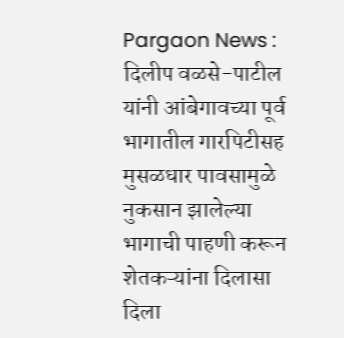Pargaon News : दिलीप वळसे-पाटील यांनी आंबेगावच्या पूर्व भागातील गारपिटीसह मुसळधार पावसामुळे नुकसान झालेल्या भागाची पाहणी करून शेतकऱ्यांना दिलासा दिला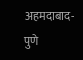अहमदाबाद-पुणे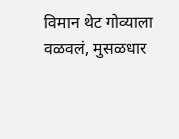विमान थेट गोव्याला वळवलं, मुसळधार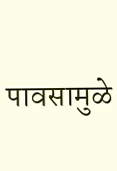पावसामुळे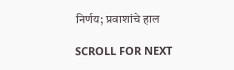निर्णय; प्रवाशांचे हाल

SCROLL FOR NEXT